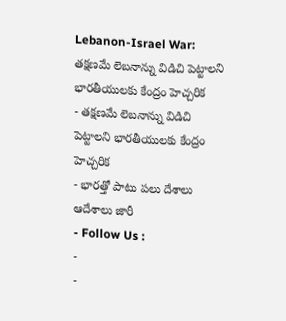Lebanon-Israel War: తక్షణమే లెబనాన్ను విడిచి పెట్టాలని భారతీయులకు కేంద్రం హెచ్చరిక
- తక్షణమే లెబనాన్ను విడిచి పెట్టాలని భారతీయులకు కేంద్రం హెచ్చరిక
- భారత్తో పాటు పలు దేశాలు ఆదేశాలు జారీ
- Follow Us :
-
-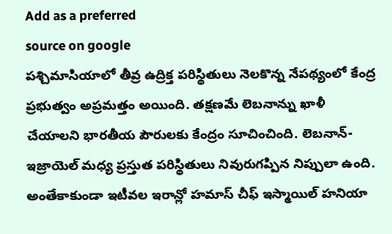Add as a preferred
source on google
పశ్చిమాసియాలో తీవ్ర ఉద్రిక్త పరిస్థితులు నెలకొన్న నేపథ్యంలో కేంద్ర ప్రభుత్వం అప్రమత్తం అయింది. తక్షణమే లెబనాన్ను ఖాళీ చేయాలని భారతీయ పౌరులకు కేంద్రం సూచించింది. లెబనాన్-ఇజ్రాయెల్ మధ్య ప్రస్తుత పరిస్థితులు నివురుగప్పిన నిప్పులా ఉంది. అంతేకాకుండా ఇటీవల ఇరాన్లో హమాస్ చీఫ్ ఇస్మాయిల్ హనియా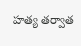హత్య తర్వాత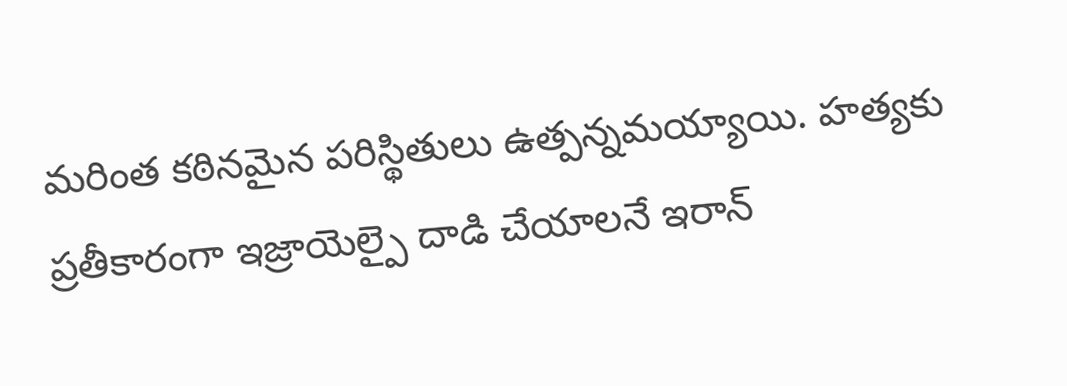మరింత కఠినమైన పరిస్థితులు ఉత్పన్నమయ్యాయి. హత్యకు ప్రతీకారంగా ఇజ్రాయెల్పై దాడి చేయాలనే ఇరాన్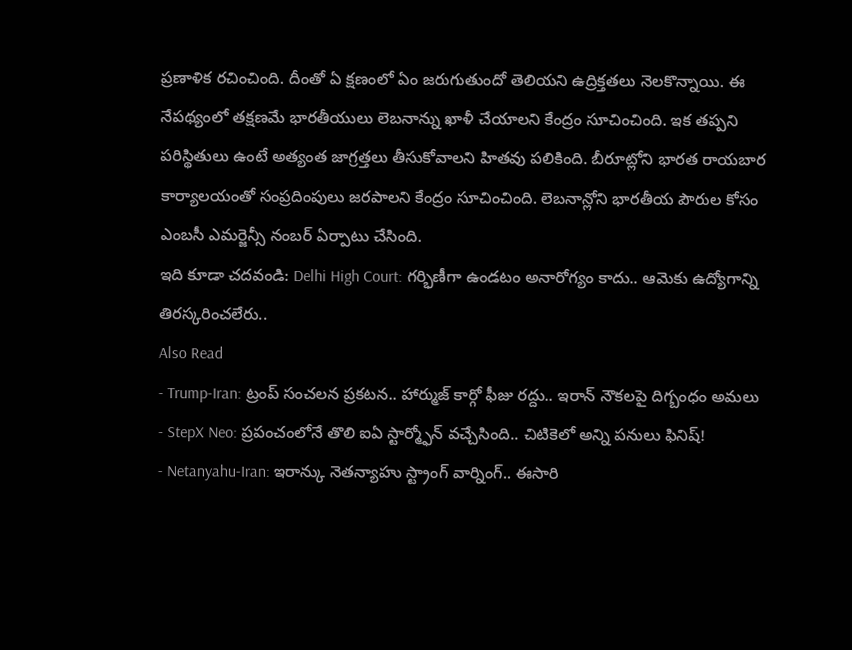ప్రణాళిక రచించింది. దీంతో ఏ క్షణంలో ఏం జరుగుతుందో తెలియని ఉద్రిక్తతలు నెలకొన్నాయి. ఈ నేపథ్యంలో తక్షణమే భారతీయులు లెబనాన్ను ఖాళీ చేయాలని కేంద్రం సూచించింది. ఇక తప్పని పరిస్థితులు ఉంటే అత్యంత జాగ్రత్తలు తీసుకోవాలని హితవు పలికింది. బీరూట్లోని భారత రాయబార కార్యాలయంతో సంప్రదింపులు జరపాలని కేంద్రం సూచించింది. లెబనాన్లోని భారతీయ పౌరుల కోసం ఎంబసీ ఎమర్జెన్సీ నంబర్ ఏర్పాటు చేసింది.
ఇది కూడా చదవండి: Delhi High Court: గర్భిణీగా ఉండటం అనారోగ్యం కాదు.. ఆమెకు ఉద్యోగాన్ని తిరస్కరించలేరు..
Also Read
- Trump-Iran: ట్రంప్ సంచలన ప్రకటన.. హార్ముజ్ కార్గో ఫీజు రద్దు.. ఇరాన్ నౌకలపై దిగ్బంధం అమలు
- StepX Neo: ప్రపంచంలోనే తొలి ఐఏ స్టార్మ్ఫోన్ వచ్చేసింది.. చిటికెలో అన్ని పనులు ఫినిష్!
- Netanyahu-Iran: ఇరాన్కు నెతన్యాహు స్ట్రాంగ్ వార్నింగ్.. ఈసారి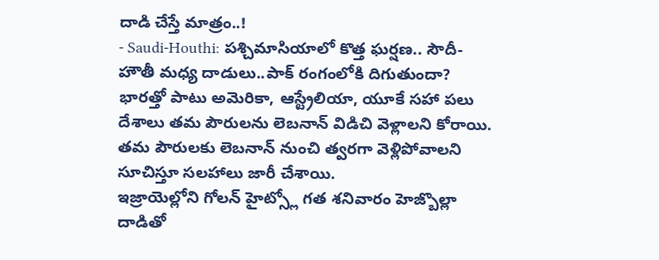దాడి చేస్తే మాత్రం..!
- Saudi-Houthi: పశ్చిమాసియాలో కొత్త ఘర్షణ.. సౌదీ-హౌతీ మధ్య దాడులు..పాక్ రంగంలోకి దిగుతుందా?
భారత్తో పాటు అమెరికా, ఆస్ట్రేలియా, యూకే సహా పలు దేశాలు తమ పౌరులను లెబనాన్ విడిచి వెళ్లాలని కోరాయి. తమ పౌరులకు లెబనాన్ నుంచి త్వరగా వెళ్లిపోవాలని సూచిస్తూ సలహాలు జారీ చేశాయి.
ఇజ్రాయెల్లోని గోలన్ హైట్స్లో గత శనివారం హెజ్బొల్లా దాడితో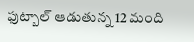ఫుట్బాల్ ఆడుతున్న 12 మంది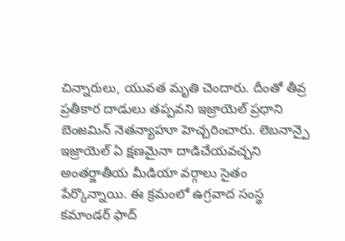చిన్నారులు, యువత మృతి చెందారు. దీంతో తీవ్ర ప్రతీకార దాడులు తప్పవని ఇజ్రాయెల్ ప్రధాని బెంజమిన్ నెతన్యాహూ హెచ్చరించారు. లెబనాన్పై ఇజ్రాయెల్ ఏ క్షణమైనా దాడిచేయవచ్చని అంతర్జాతీయ మీడియా వర్గాలు సైతం పేర్కొన్నాయి. ఈ క్రమంలో ఉగ్రవాద సంస్థ కమాండర్ ఫాద్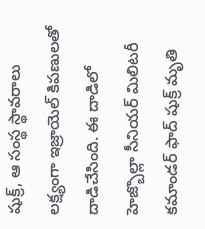షుక్ర్, ఆ సంస్థ స్థావరాలు లక్ష్యంగా ఇజ్రాయెల్ కిపణులతో దాడిచేసింది. ఈ దాడిలో హెజ్బొల్లా సీనియర్ మిలిటరీ కమాండర్ ఫాద్ షుక్ర్ మృతి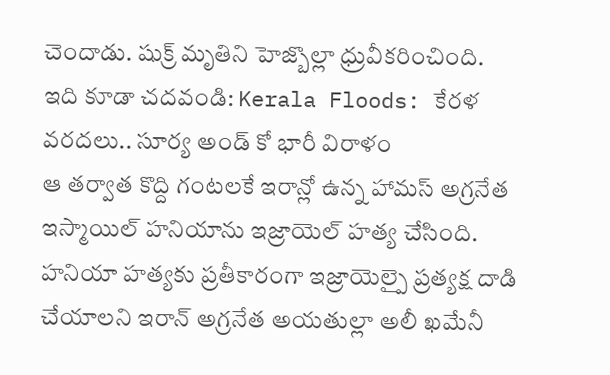చెందాడు. షుక్ర్ మృతిని హెజ్బొల్లా ధ్రువీకరించింది.
ఇది కూడా చదవండి: Kerala Floods: కేరళ వరదలు.. సూర్య అండ్ కో భారీ విరాళం
ఆ తర్వాత కొద్ది గంటలకే ఇరాన్లో ఉన్న హామస్ అగ్రనేత ఇస్మాయిల్ హనియాను ఇజ్రాయెల్ హత్య చేసింది. హనియా హత్యకు ప్రతీకారంగా ఇజ్రాయెల్పై ప్రత్యక్ష దాడి చేయాలని ఇరాన్ అగ్రనేత అయతుల్లా అలీ ఖమేనీ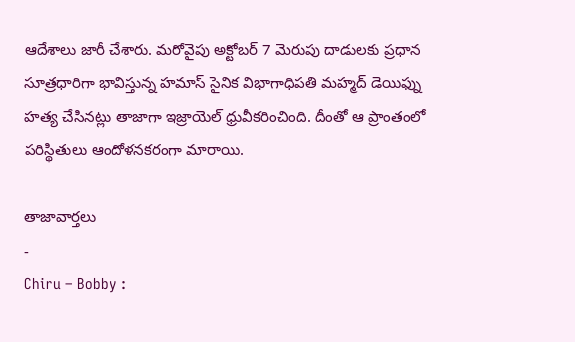ఆదేశాలు జారీ చేశారు. మరోవైపు అక్టోబర్ 7 మెరుపు దాడులకు ప్రధాన సూత్రధారిగా భావిస్తున్న హమాస్ సైనిక విభాగాధిపతి మహ్మద్ డెయిఫ్ను హత్య చేసినట్లు తాజాగా ఇజ్రాయెల్ ధ్రువీకరించింది. దీంతో ఆ ప్రాంతంలో పరిస్థితులు ఆందోళనకరంగా మారాయి.

తాజావార్తలు
-
Chiru – Bobby :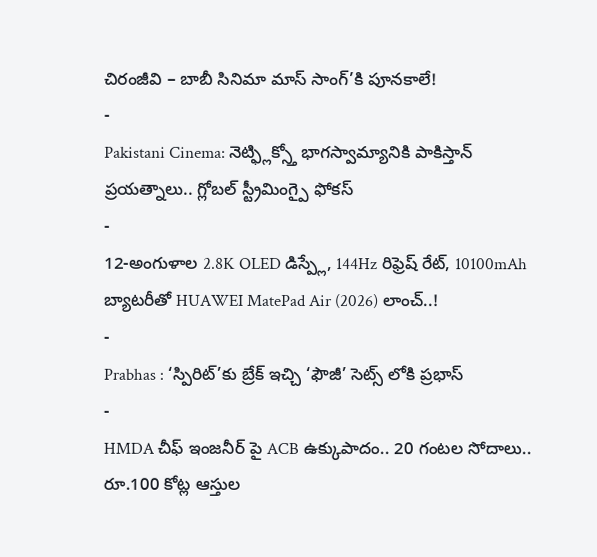చిరంజీవి – బాబీ సినిమా మాస్ సాంగ్’కి పూనకాలే!
-
Pakistani Cinema: నెట్ఫ్లిక్స్తో భాగస్వామ్యానికి పాకిస్తాన్ ప్రయత్నాలు.. గ్లోబల్ స్ట్రీమింగ్పై ఫోకస్
-
12-అంగుళాల 2.8K OLED డిస్ప్లే, 144Hz రిఫ్రెష్ రేట్, 10100mAh బ్యాటరీతో HUAWEI MatePad Air (2026) లాంచ్..!
-
Prabhas : ‘స్పిరిట్’కు బ్రేక్ ఇచ్చి ‘ఫౌజీ’ సెట్స్ లోకి ప్రభాస్
-
HMDA చీఫ్ ఇంజనీర్ పై ACB ఉక్కుపాదం.. 20 గంటల సోదాలు.. రూ.100 కోట్ల ఆస్తుల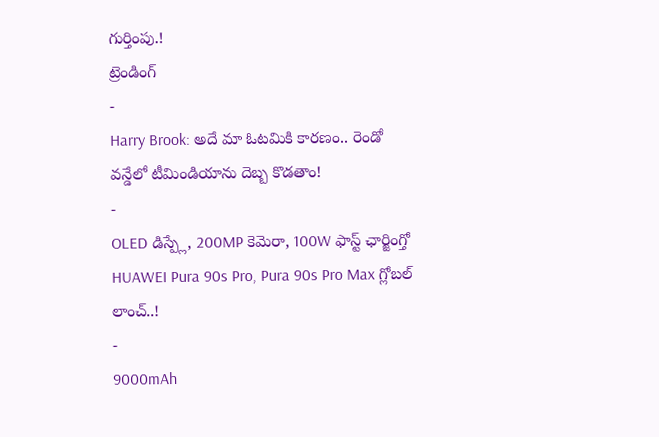గుర్తింపు.!
ట్రెండింగ్
-
Harry Brook: అదే మా ఓటమికి కారణం.. రెండో వన్డేలో టీమిండియాను దెబ్బ కొడతాం!
-
OLED డిస్ప్లే, 200MP కెమెరా, 100W ఫాస్ట్ ఛార్జింగ్తో HUAWEI Pura 90s Pro, Pura 90s Pro Max గ్లోబల్ లాంచ్..!
-
9000mAh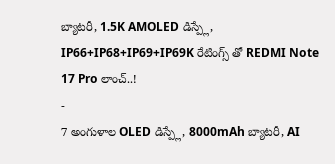బ్యాటరీ, 1.5K AMOLED డిస్ప్లే, IP66+IP68+IP69+IP69K రేటింగ్స్ తో REDMI Note 17 Pro లాంచ్..!
-
7 అంగుళాల OLED డిస్ప్లే, 8000mAh బ్యాటరీ, AI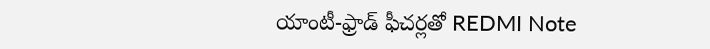యాంటీ-ఫ్రాడ్ ఫీచర్లతో REDMI Note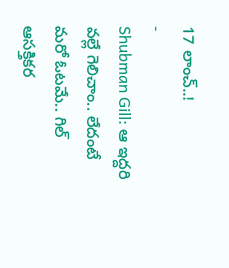17 లాంచ్..!
-
Shubman Gill: ఆ ఇద్దరి వల్లే గెలిచాం.. లేదంటే మరో ఓటమే.. గిల్ ఆసక్తికర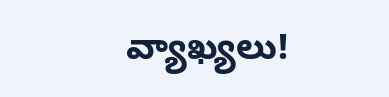వ్యాఖ్యలు!